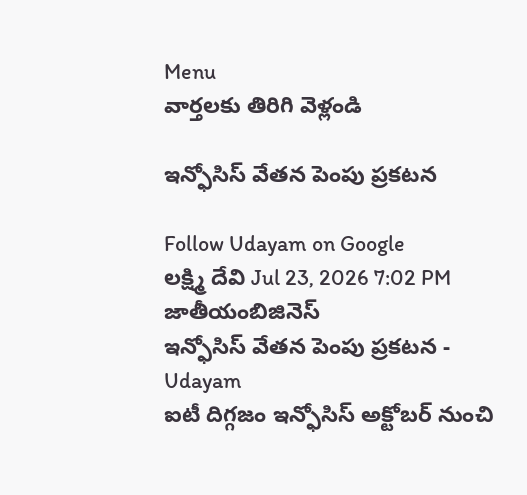Menu
వార్తలకు తిరిగి వెళ్లండి

ఇన్ఫోసిస్‌ వేతన పెంపు ప్రకటన

Follow Udayam on Google
లక్ష్మి దేవి Jul 23, 2026 7:02 PM జాతీయంబిజినెస్
ఇన్ఫోసిస్‌ వేతన పెంపు ప్రకటన - Udayam
ఐటీ దిగ్గజం ఇన్ఫోసిస్ అక్టోబర్ నుంచి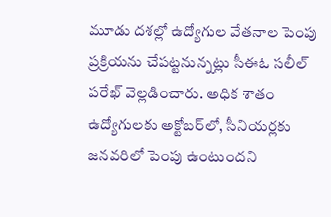మూడు దశల్లో ఉద్యోగుల వేతనాల పెంపు ప్రక్రియను చేపట్టనున్నట్లు సీఈఓ సలీల్ పరేఖ్ వెల్లడించారు. అధిక శాతం ఉద్యోగులకు అక్టోబర్‌లో, సీనియర్లకు జనవరిలో పెంపు ఉంటుందని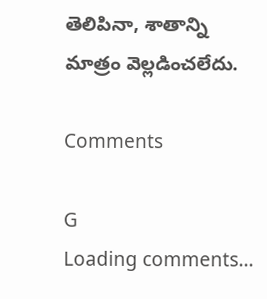తెలిపినా, శాతాన్ని మాత్రం వెల్లడించలేదు.

Comments

G
Loading comments...